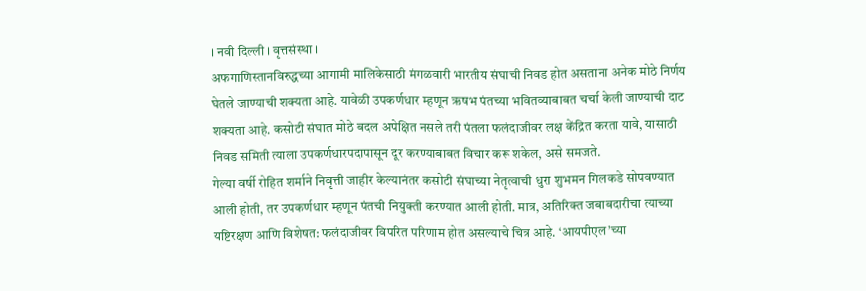। नवी दिल्ली । वृत्तसंस्था ।
अफगाणिस्तानविरुद्धच्या आगामी मालिकेसाठी मंगळवारी भारतीय संघाची निवड होत असताना अनेक मोठे निर्णय घेतले जाण्याची शक्यता आहे. यावेळी उपकर्णधार म्हणून ऋषभ पंतच्या भवितव्याबाबत चर्चा केली जाण्याची दाट शक्यता आहे. कसोटी संघात मोठे बदल अपेक्षित नसले तरी पंतला फलंदाजीवर लक्ष केंद्रित करता यावे, यासाठी निवड समिती त्याला उपकर्णधारपदापासून दूर करण्याबाबत विचार करू शकेल, असे समजते.
गेल्या वर्षी रोहित शर्माने निवृत्ती जाहीर केल्यानंतर कसोटी संघाच्या नेतृत्वाची धुरा शुभमन गिलकडे सोपवण्यात आली होती, तर उपकर्णधार म्हणून पंतची नियुक्ती करण्यात आली होती. मात्र, अतिरिक्त जबाबदारीचा त्याच्या यष्टिरक्षण आणि विशेषत: फलंदाजीवर विपरित परिणाम होत असल्याचे चित्र आहे. ‘आयपीएल’च्या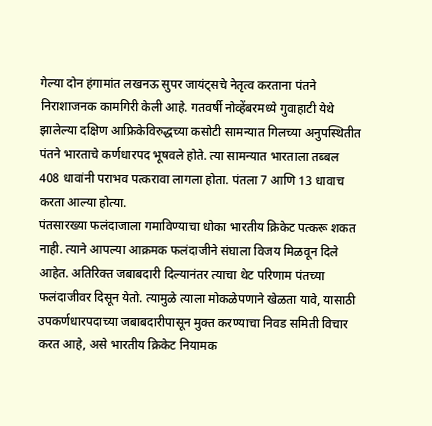गेल्या दोन हंगामांत लखनऊ सुपर जायंट्सचे नेतृत्व करताना पंतने निराशाजनक कामगिरी केली आहे. गतवर्षी नोव्हेंबरमध्ये गुवाहाटी येथे झालेल्या दक्षिण आफ्रिकेविरुद्धच्या कसोटी सामन्यात गिलच्या अनुपस्थितीत पंतने भारताचे कर्णधारपद भूषवले होते. त्या सामन्यात भारताला तब्बल 408 धावांनी पराभव पत्करावा लागला होता. पंतला 7 आणि 13 धावाच करता आल्या होत्या.
पंतसारख्या फलंदाजाला गमाविण्याचा धोका भारतीय क्रिकेट पत्करू शकत नाही. त्याने आपल्या आक्रमक फलंदाजीने संघाला विजय मिळवून दिले आहेत. अतिरिक्त जबाबदारी दिल्यानंतर त्याचा थेट परिणाम पंतच्या फलंदाजीवर दिसून येतो. त्यामुळे त्याला मोकळेपणाने खेळता यावे, यासाठी उपकर्णधारपदाच्या जबाबदारीपासून मुक्त करण्याचा निवड समिती विचार करत आहे, असे भारतीय क्रिकेट नियामक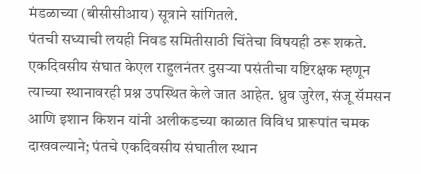मंडळाच्या (बीसीसीआय) सूत्राने सांगितले.
पंतची सध्याची लयही निवड समितीसाठी चिंतेचा विषयही ठरू शकते. एकदिवसीय संघात केएल राहुलनंतर दुसऱ्या पसंतीचा यष्टिरक्षक म्हणून त्याच्या स्थानावरही प्रश्न उपस्थित केले जात आहेत. ध्रुव जुरेल, संजू सॅमसन आणि इशान किशन यांनी अलीकडच्या काळात विविध प्रारूपांत चमक दाखवल्याने; पंतचे एकदिवसीय संघातील स्थान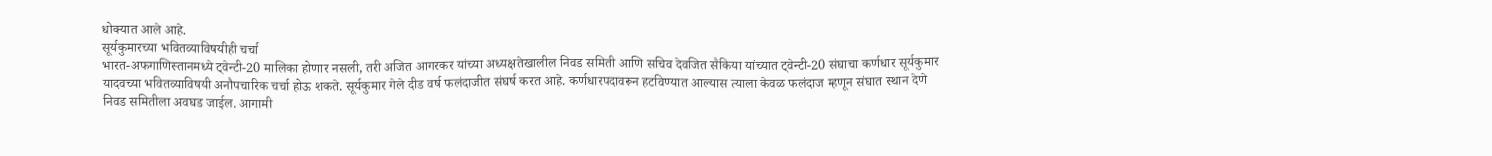धोक्यात आले आहे.
सूर्यकुमारच्या भवितव्याविषयीही चर्चा
भारत-अफगाणिस्तानमध्ये ट्वेन्टी-20 मालिका होणार नसली, तरी अजित आगरकर यांच्या अध्यक्षतेखालील निवड समिती आणि सचिव देवजित सैकिया यांच्यात ट्वेन्टी-20 संघाचा कर्णधार सूर्यकुमार यादवच्या भवितव्याविषयी अनौपचारिक चर्चा होऊ शकते. सूर्यकुमार गेले दीड वर्ष फलंदाजीत संघर्ष करत आहे. कर्णधारपदावरून हटविण्यात आल्यास त्याला केवळ फलंदाज म्हणून संघात स्थान देणे निवड समितीला अवघड जाईल. आगामी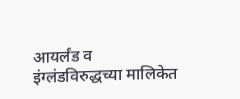आयर्लंड व इंग्लंडविरुद्धच्या मालिकेत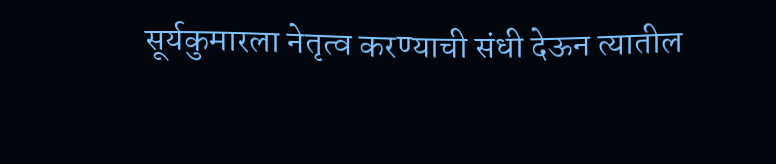सूर्यकुमारला नेतृत्व करण्याची संधी देऊन त्यातील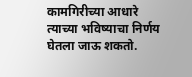कामगिरीच्या आधारे त्याच्या भविष्याचा निर्णय घेतला जाऊ शकतो.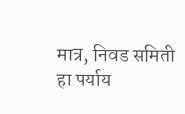मात्र, निवड समिती हा पर्याय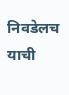निवडेलच याची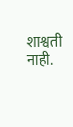शाश्वती नाही.